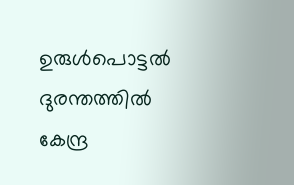ഉരുള്‍പൊട്ടല്‍ ദുരന്തത്തില്‍ കേന്ദ്ര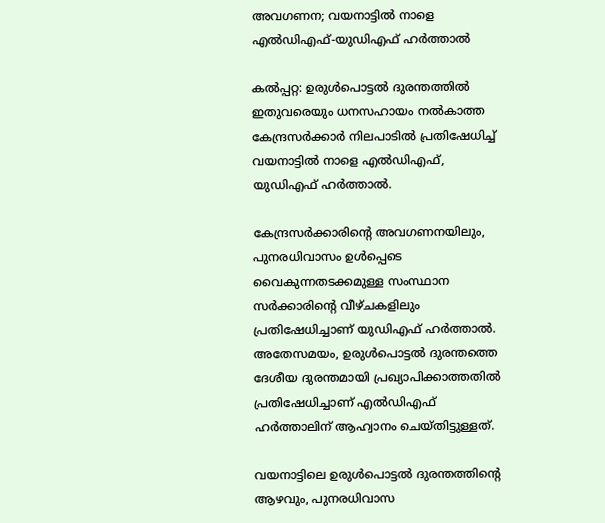അവഗണന; വയനാട്ടില്‍ നാളെ എല്‍ഡിഎഫ്-യുഡിഎഫ് ഹര്‍ത്താല്‍

കൽപ്പറ്റ: ഉരുള്‍പൊട്ടല്‍ ദുരന്തത്തില്‍ ഇതുവരെയും ധനസഹായം നല്‍കാത്ത കേന്ദ്രസർക്കാർ നിലപാടില്‍ പ്രതിഷേധിച്ച്‌ വയനാട്ടില്‍ നാളെ എല്‍ഡിഎഫ്, യുഡിഎഫ് ഹർത്താല്‍.

കേന്ദ്രസര്‍ക്കാരിൻ്റെ അവഗണനയിലും, പുനരധിവാസം ഉള്‍പ്പെടെ വൈകുന്നതടക്കമുള്ള സംസ്ഥാന സര്‍ക്കാരിൻ്റെ വീഴ്ചകളിലും പ്രതിഷേധിച്ചാണ് യുഡിഎഫ് ഹർത്താല്‍. അതേസമയം, ഉരുള്‍പൊട്ടല്‍ ദുരന്തത്തെ ദേശീയ ദുരന്തമായി പ്രഖ്യാപിക്കാത്തതില്‍ പ്രതിഷേധിച്ചാണ് എല്‍ഡിഎഫ് ഹർത്താലിന് ആഹ്വാനം ചെയ്തിട്ടുള്ളത്.

വയനാട്ടിലെ ഉരുള്‍പൊട്ടല്‍ ദുരന്തത്തിൻ്റെ ആഴവും, പുനരധിവാസ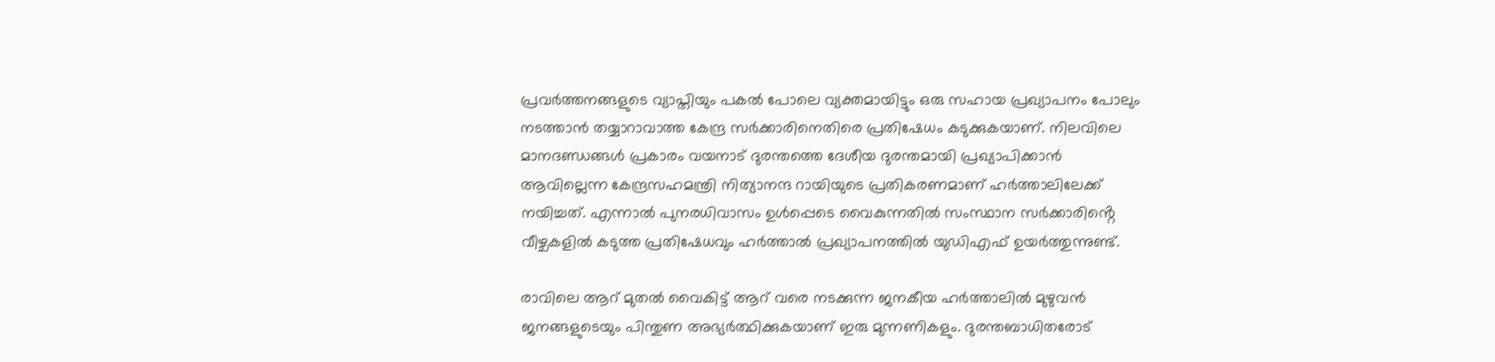പ്രവർത്തനങ്ങളുടെ വ്യാപ്തിയും പകല്‍ പോലെ വ്യക്തമായിട്ടും ഒരു സഹായ പ്രഖ്യാപനം പോലും നടത്താൻ തയ്യാറാവാത്ത കേന്ദ്ര സർക്കാരിനെതിരെ പ്രതിഷേധം കടുക്കുകയാണ്. നിലവിലെ മാനദണ്ഡങ്ങള്‍ പ്രകാരം വയനാട് ദുരന്തത്തെ ദേശീയ ദുരന്തമായി പ്രഖ്യാപിക്കാൻ ആവില്ലെന്ന കേന്ദ്രസഹമന്ത്രി നിത്യാനന്ദ റായിയുടെ പ്രതികരണമാണ് ഹർത്താലിലേക്ക് നയിച്ചത്. എന്നാല്‍ പുനരധിവാസം ഉള്‍പ്പെടെ വൈകുന്നതില്‍ സംസ്ഥാന സര്‍ക്കാരിൻ്റെ വീഴ്ചകളില്‍ കടുത്ത പ്രതിഷേധവും ഹർത്താല്‍ പ്രഖ്യാപനത്തില്‍ യുഡിഎഫ് ഉയർത്തുന്നുണ്ട്.

രാവിലെ ആറ് മുതല്‍ വൈകിട്ട് ആറ് വരെ നടക്കുന്ന ജനകീയ ഹര്‍ത്താലില്‍ മുഴുവന്‍ ജനങ്ങളുടെയും പിന്തുണ അഭ്യര്‍ത്ഥിക്കുകയാണ് ഇരു മുന്നണികളും. ദുരന്തബാധിതരോട്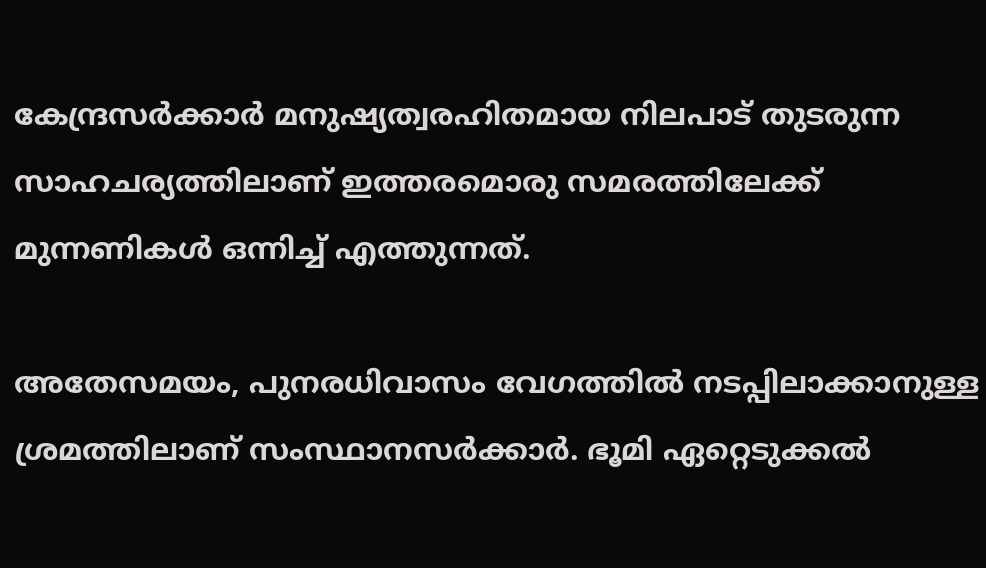കേന്ദ്രസര്‍ക്കാര്‍ മനുഷ്യത്വരഹിതമായ നിലപാട് തുടരുന്ന സാഹചര്യത്തിലാണ് ഇത്തരമൊരു സമരത്തിലേക്ക് മുന്നണികള്‍ ഒന്നിച്ച്‌ എത്തുന്നത്.

അതേസമയം, പുനരധിവാസം വേഗത്തില്‍ നടപ്പിലാക്കാനുള്ള ശ്രമത്തിലാണ് സംസ്ഥാനസർക്കാർ. ഭൂമി ഏറ്റെടുക്കല്‍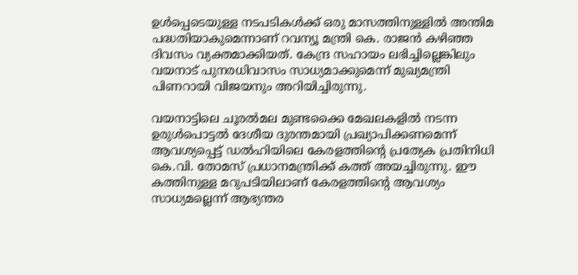ഉള്‍പ്പെടെയുള്ള നടപടികള്‍ക്ക് ഒരു മാസത്തിനുള്ളില്‍ അന്തിമ പദ്ധതിയാകുമെന്നാണ് റവന്യൂ മന്ത്രി കെ. രാജൻ കഴിഞ്ഞ ദിവസം വ്യക്തമാക്കിയത്. കേന്ദ്ര സഹായം ലഭിച്ചില്ലെങ്കിലും വയനാട് പുനരധിവാസം സാധ്യമാക്കുമെന്ന് മുഖ്യമന്ത്രി പിണറായി വിജയനും അറിയിച്ചിരുന്നു.

വയനാട്ടിലെ ചൂരല്‍മല മുണ്ടക്കൈ മേഖലകളില്‍ നടന്ന ഉരുള്‍പൊട്ടല്‍ ദേശീയ ദുരന്തമായി പ്രഖ്യാപിക്കണമെന്ന് ആവശ്യപ്പെട്ട് ഡല്‍ഹിയിലെ കേരളത്തിന്‍റെ പ്രത്യേക പ്രതിനിധി കെ.വി. തോമസ് പ്രധാനമന്ത്രിക്ക് കത്ത് അയച്ചിരുന്നു. ഈ കത്തിനുള്ള മറുപടിയിലാണ് കേരളത്തിന്‍റെ ആവശ്യം സാധ്യമല്ലെന്ന് ആഭ്യന്തര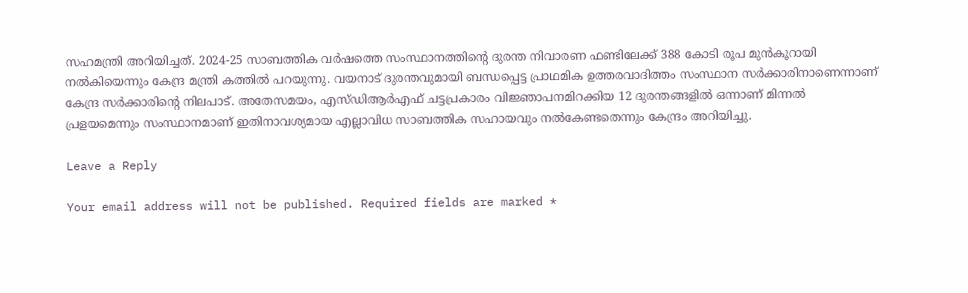സഹമന്ത്രി അറിയിച്ചത്. 2024-25 സാബത്തിക വർഷത്തെ സംസ്ഥാനത്തിന്‍റെ ദുരന്ത നിവാരണ ഫണ്ടിലേക്ക് 388 കോടി രൂപ മുൻകൂറായി നല്‍കിയെന്നും കേന്ദ്ര മന്ത്രി കത്തില്‍ പറയുന്നു. വയനാട് ദുരന്തവുമായി ബന്ധപ്പെട്ട പ്രാഥമിക ഉത്തരവാദിത്തം സംസ്ഥാന സർക്കാരിനാണെന്നാണ് കേന്ദ്ര സർക്കാരിന്‍റെ നിലപാട്. അതേസമയം, എസ്‌ഡിആർഎഫ് ചട്ടപ്രകാരം വിജ്ഞാപനമിറക്കിയ 12 ദുരന്തങ്ങളില്‍ ഒന്നാണ് മിന്നല്‍ പ്രളയമെന്നും സംസ്ഥാനമാണ് ഇതിനാവശ്യമായ എല്ലാവിധ സാബത്തിക സഹായവും നല്‍കേണ്ടതെന്നും കേന്ദ്രം അറിയിച്ചു.

Leave a Reply

Your email address will not be published. Required fields are marked *